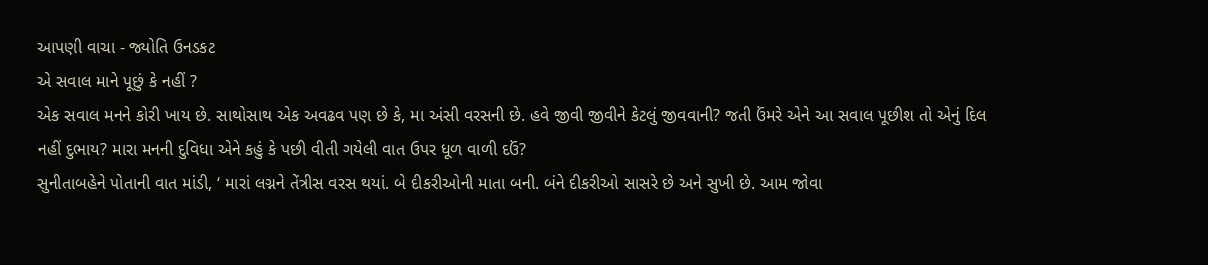આપણી વાચા - જ્યોતિ ઉનડકટ
એ સવાલ માને પૂછું કે નહીં ?
એક સવાલ મનને કોરી ખાય છે. સાથોસાથ એક અવઢવ પણ છે કે, મા અંસી વરસની છે. હવે જીવી જીવીને કેટલું જીવવાની? જતી ઉંમરે એને આ સવાલ પૂછીશ તો એનું દિલ નહીં દુભાય? મારા મનની દુવિધા એને કહું કે પછી વીતી ગયેલી વાત ઉપર ધૂળ વાળી દઉં?
સુનીતાબહેને પોતાની વાત માંડી, ‘ મારાં લગ્નને તેંત્રીસ વરસ થયાં. બે દીકરીઓની માતા બની. બંને દીકરીઓ સાસરે છે અને સુખી છે. આમ જોવા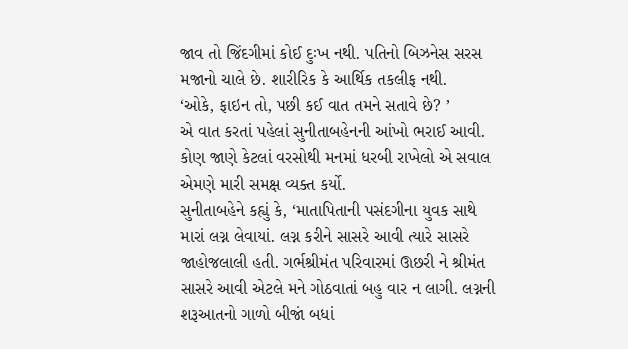જાવ તો જિંદગીમાં કોઈ દુઃખ નથી. પતિનો બિઝનેસ સરસ મજાનો ચાલે છે. શારીરિક કે આર્થિક તકલીફ નથી.
‘ઓકે, ફાઇન તો, પછી કઈ વાત તમને સતાવે છે? ’
એ વાત કરતાં પહેલાં સુનીતાબહેનની આંખો ભરાઈ આવી. કોણ જાણે કેટલાં વરસોથી મનમાં ધરબી રાખેલો એ સવાલ એમણે મારી સમક્ષ વ્યક્ત કર્યો.
સુનીતાબહેને કહ્યું કે, ‘માતાપિતાની પસંદગીના યુવક સાથે મારાં લગ્ન લેવાયાં. લગ્ન કરીને સાસરે આવી ત્યારે સાસરે જાહોજલાલી હતી. ગર્ભશ્રીમંત પરિવારમાં ઊછરી ને શ્રીમંત સાસરે આવી એટલે મને ગોઠવાતાં બહુ વાર ન લાગી. લગ્નની શરૂઆતનો ગાળો બીજાં બધાં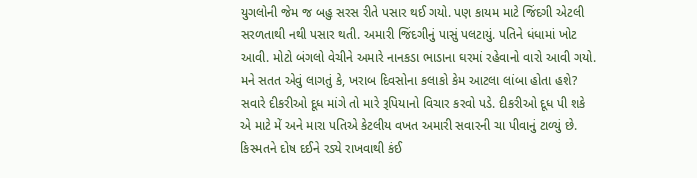યુગલોની જેમ જ બહુ સરસ રીતે પસાર થઈ ગયો. પણ કાયમ માટે જિંદગી એટલી સરળતાથી નથી પસાર થતી. અમારી જિંદગીનું પાસું પલટાયું. પતિને ધંધામાં ખોટ આવી. મોટો બંગલો વેચીને અમારે નાનકડા ભાડાના ઘરમાં રહેવાનો વારો આવી ગયો.
મને સતત એવું લાગતું કે, ખરાબ દિવસોના કલાકો કેમ આટલા લાંબા હોતા હશે? સવારે દીકરીઓ દૂધ માંગે તો મારે રૂપિયાનો વિચાર કરવો પડે. દીકરીઓ દૂધ પી શકે એ માટે મેં અને મારા પતિએ કેટલીય વખત અમારી સવારની ચા પીવાનું ટાળ્યું છે. કિસ્મતને દોષ દઈને રડ્યે રાખવાથી કંઈ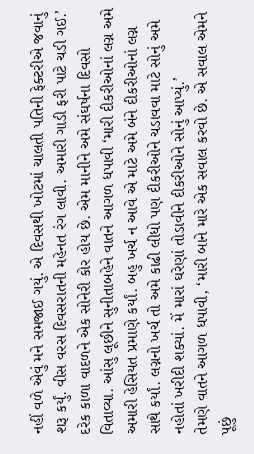નહીં વળે એવું મને સમજાઈ ગયું. એ દિવસથી ખોટમાં ચાલતી પતિની ફેક્ટરીએ જવાનું શરૂ કર્યું. વીસ વરસ દિવસરાતની મહેનત રંગ લાવી. અમારી ગાડી ફરી પાટે ચડી ગઈ.’
દરેક કાળા વાદળને એક સોનેરી કોર હોય છે. એમ માનીને અમે સંઘર્ષના દિવસો વિતાવ્યા. આંસુ લૂછીને સુનીતાબહેને વાતને આગળ ધપાવી ‘મારી દીકરીઓનાં લગ્ન અમે અમારી હેસિયત પ્રમાણે કર્યાં. બહુ ખર્ચ ન આવે એ માટે અમે બંને દીકરીઓનાં લગ્ન સાથે કર્યાં. લગ્નનો ખર્ચ તો અમે કાઢી લીધો પણ દીકરીઓને ચડાવવા માટે સોનું અમે નહોતાં ખરીદી શક્યાં. મેં મારાં ઘરેણાં તોડાવીને દીકરીઓને સોનું આપ્યું.’
તેમણે વાતને આગળ ધપાવી, ‘મારી બાને મારે એક સવાલ કરવો છે. એ સવાલ એમને પૂછું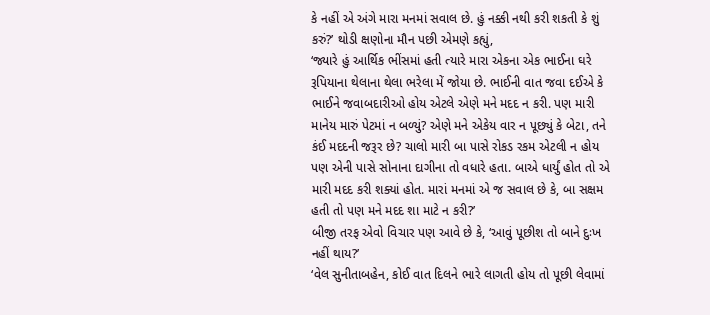કે નહીં એ અંગે મારા મનમાં સવાલ છે. હું નક્કી નથી કરી શકતી કે શું કરું?’ થોડી ક્ષણોના મૌન પછી એમણે કહ્યું,
‘જ્યારે હું આર્થિક ભીંસમાં હતી ત્યારે મારા એકના એક ભાઈના ઘરે રૂપિયાના થેલાના થેલા ભરેલા મેં જોયા છે. ભાઈની વાત જવા દઈએ કે ભાઈને જવાબદારીઓ હોય એટલે એણે મને મદદ ન કરી. પણ મારી માનેય મારું પેટમાં ન બળ્યું? એણે મને એકેય વાર ન પૂછ્યું કે બેટા, તને કંઈ મદદની જરૂર છે? ચાલો મારી બા પાસે રોકડ રકમ એટલી ન હોય પણ એની પાસે સોનાના દાગીના તો વધારે હતા. બાએ ધાર્યું હોત તો એ મારી મદદ કરી શક્યાં હોત. મારાં મનમાં એ જ સવાલ છે કે, બા સક્ષમ હતી તો પણ મને મદદ શા માટે ન કરી?’
બીજી તરફ એવો વિચાર પણ આવે છે કે, ‘આવું પૂછીશ તો બાને દુઃખ નહીં થાય?’
‘વેલ સુનીતાબહેન, કોઈ વાત દિલને ભારે લાગતી હોય તો પૂછી લેવામાં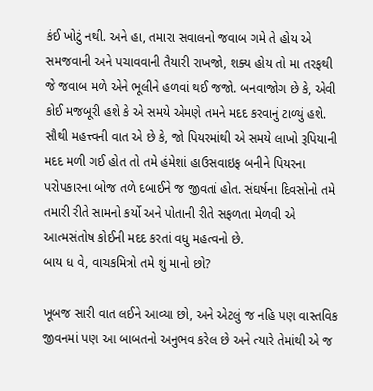કંઈ ખોટું નથી. અને હા, તમારા સવાલનો જવાબ ગમે તે હોય એ સમજવાની અને પચાવવાની તૈયારી રાખજો, શક્ય હોય તો મા તરફથી જે જવાબ મળે એને ભૂલીને હળવાં થઈ જજો. બનવાજોગ છે કે, એવી કોઈ મજબૂરી હશે કે એ સમયે એમણે તમને મદદ કરવાનું ટાળ્યું હશે. સૌથી મહત્ત્વની વાત એ છે કે, જો પિયરમાંથી એ સમયે લાખો રૂપિયાની મદદ મળી ગઈ હોત તો તમે હંમેશાં હાઉસવાઇફ બનીને પિયરના પરોપકારના બોજ તળે દબાઈને જ જીવતાં હોત. સંઘર્ષના દિવસોનો તમે તમારી રીતે સામનો કર્યો અને પોતાની રીતે સફળતા મેળવી એ આત્મસંતોષ કોઈની મદદ કરતાં વધુ મહત્વનો છે.
બાય ધ વે, વાચકમિત્રો તમે શું માનો છો?

ખૂબજ સારી વાત લઈને આવ્યા છો, અને એટલું જ નહિ પણ વાસ્તવિક જીવનમાં પણ આ બાબતનો અનુભવ કરેલ છે અને ત્યારે તેમાંથી એ જ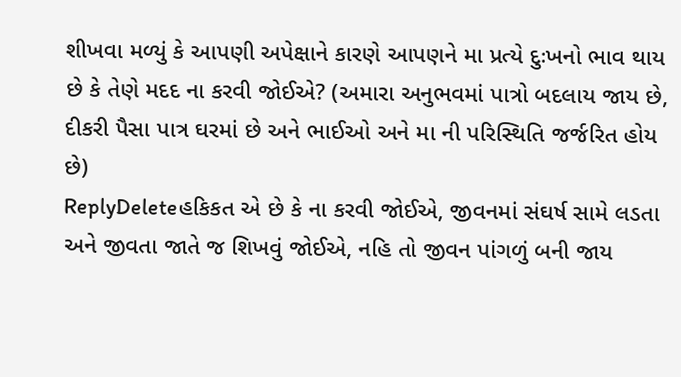શીખવા મળ્યું કે આપણી અપેક્ષાને કારણે આપણને મા પ્રત્યે દુઃખનો ભાવ થાય છે કે તેણે મદદ ના કરવી જોઈએ? (અમારા અનુભવમાં પાત્રો બદલાય જાય છે, દીકરી પૈસા પાત્ર ઘરમાં છે અને ભાઈઓ અને મા ની પરિસ્થિતિ જર્જરિત હોય છે)
ReplyDeleteહકિકત એ છે કે ના કરવી જોઈએ, જીવનમાં સંઘર્ષ સામે લડતા અને જીવતા જાતે જ શિખવું જોઈએ, નહિ તો જીવન પાંગળું બની જાય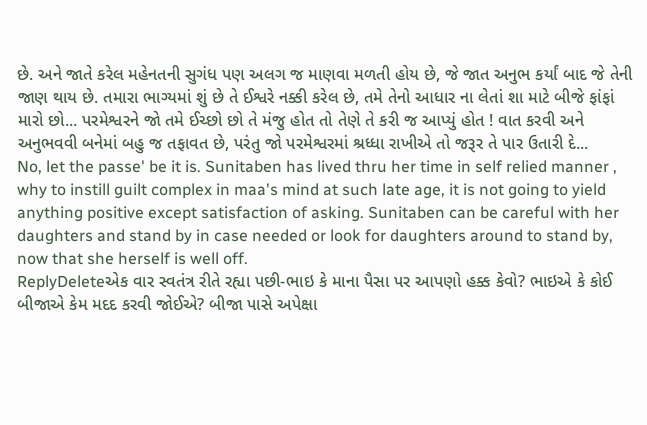છે. અને જાતે કરેલ મહેનતની સુગંધ પણ અલગ જ માણવા મળતી હોય છે, જે જાત અનુભ કર્યાં બાદ જે તેની જાણ થાય છે. તમારા ભાગ્યમાં શું છે તે ઈશ્વરે નક્કી કરેલ છે, તમે તેનો આધાર ના લેતાં શા માટે બીજે ફાંફાં મારો છો... પરમેશ્વરને જો તમે ઈચ્છો છો તે મંજુ હોત તો તેણે તે કરી જ આપ્યું હોત ! વાત કરવી અને અનુભવવી બનેમાં બહુ જ તફાવત છે, પરંતુ જો પરમેશ્વરમાં શ્રધ્ધા રાખીએ તો જરૂર તે પાર ઉતારી દે...
No, let the passe' be it is. Sunitaben has lived thru her time in self relied manner , why to instill guilt complex in maa's mind at such late age, it is not going to yield anything positive except satisfaction of asking. Sunitaben can be careful with her daughters and stand by in case needed or look for daughters around to stand by, now that she herself is well off.
ReplyDeleteએક વાર સ્વતંત્ર રીતે રહ્યા પછી-ભાઇ કે માના પૈસા પર આપણો હક્ક કેવો? ભાઇએ કે કોઈ બીજાએ કેમ મદદ કરવી જોઈએ? બીજા પાસે અપેક્ષા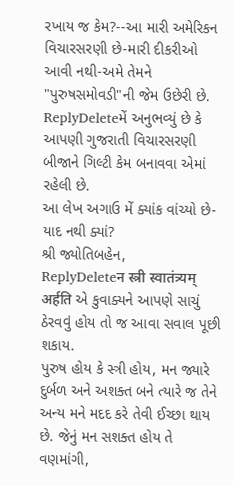રખાય જ કેમ?--આ મારી અમેરિકન વિચારસરણી છે-મારી દીકરીઓ આવી નથી-અમે તેમને "પુરુષસમોવડી"ની જેમ ઉછેરી છે.
ReplyDeleteમેં અનુભવ્યું છે કે આપણી ગુજરાતી વિચારસરણી બીજાને ગિલ્ટી કેમ બનાવવા એમાં રહેલી છે.
આ લેખ અગાઉ મેં ક્યાંક વાંચ્યો છે-યાદ નથી ક્યાં?
શ્રી જ્યોતિબહેન,
ReplyDeleteन स्त्री स्वातंत्र्यम् अर्हति એ કુવાક્યને આપણે સાચું ઠેરવવું હોય તો જ આવા સવાલ પૂછી શકાય.
પુરુષ હોય કે સ્ત્રી હોય, મન જ્યારે દુર્બળ અને અશક્ત બને ત્યારે જ તેને અન્ય મને મદદ કરે તેવી ઈચ્છા થાય છે. જેનું મન સશક્ત હોય તે વણમાંગી,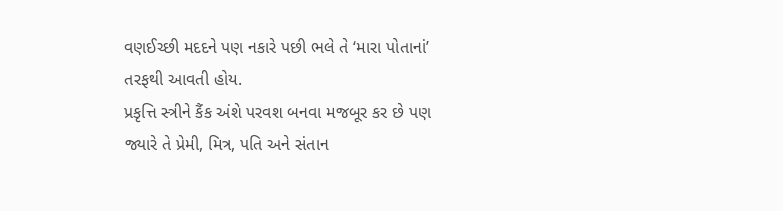વણઈચ્છી મદદને પણ નકારે પછી ભલે તે ‘મારા પોતાનાં’ તરફથી આવતી હોય.
પ્રકૃત્તિ સ્ત્રીને કૈંક અંશે પરવશ બનવા મજબૂર કર છે પણ જ્યારે તે પ્રેમી, મિત્ર, પતિ અને સંતાન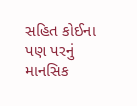સહિત કોઈના પણ પરનું માનસિક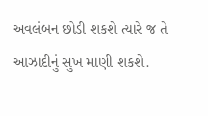અવલંબન છોડી શકશે ત્યારે જ તે આઝાદીનું સુખ માણી શકશે.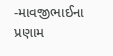-માવજીભાઈના પ્રણામ